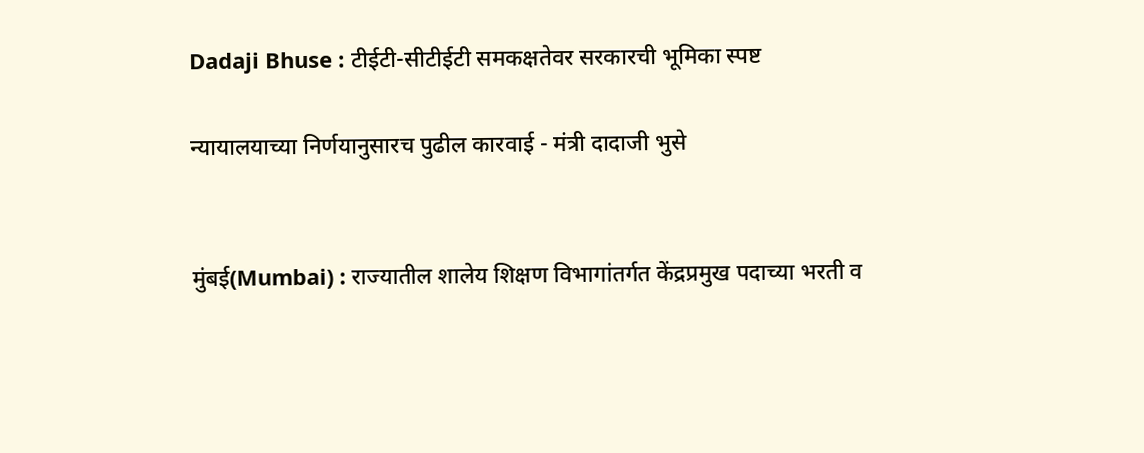Dadaji Bhuse : टीईटी-सीटीईटी समकक्षतेवर सरकारची भूमिका स्पष्ट

न्यायालयाच्या निर्णयानुसारच पुढील कारवाई - मंत्री दादाजी भुसे


मुंबई(Mumbai) : राज्यातील शालेय शिक्षण विभागांतर्गत केंद्रप्रमुख पदाच्या भरती व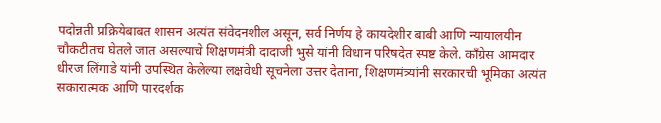पदोन्नती प्रक्रियेबाबत शासन अत्यंत संवेदनशील असून, सर्व निर्णय हे कायदेशीर बाबी आणि न्यायालयीन चौकटीतच घेतले जात असल्याचे शिक्षणमंत्री दादाजी भुसे यांनी विधान परिषदेत स्पष्ट केले. काँग्रेस आमदार धीरज लिंगाडे यांनी उपस्थित केलेल्या लक्षवेधी सूचनेला उत्तर देताना, शिक्षणमंत्र्यांनी सरकारची भूमिका अत्यंत सकारात्मक आणि पारदर्शक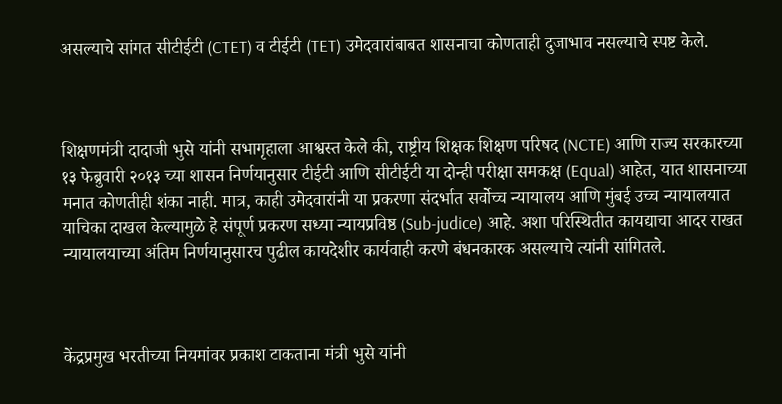असल्याचे सांगत सीटीईटी (CTET) व टीईटी (TET) उमेदवारांबाबत शासनाचा कोणताही दुजाभाव नसल्याचे स्पष्ट केले.



शिक्षणमंत्री दादाजी भुसे यांनी सभागृहाला आश्वस्त केले की, राष्ट्रीय शिक्षक शिक्षण परिषद (NCTE) आणि राज्य सरकारच्या १३ फेब्रुवारी २०१३ च्या शासन निर्णयानुसार टीईटी आणि सीटीईटी या दोन्ही परीक्षा समकक्ष (Equal) आहेत, यात शासनाच्या मनात कोणतीही शंका नाही. मात्र, काही उमेदवारांनी या प्रकरणा संदर्भात सर्वोच्च न्यायालय आणि मुंबई उच्च न्यायालयात याचिका दाखल केल्यामुळे हे संपूर्ण प्रकरण सध्या न्यायप्रविष्ठ (Sub-judice) आहे. अशा परिस्थितीत कायद्याचा आदर राखत न्यायालयाच्या अंतिम निर्णयानुसारच पुढील कायदेशीर कार्यवाही करणे बंधनकारक असल्याचे त्यांनी सांगितले.



केंद्रप्रमुख भरतीच्या नियमांवर प्रकाश टाकताना मंत्री भुसे यांनी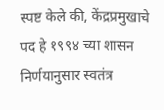स्पष्ट केले की, केंद्रप्रमुखाचे पद हे १९९४ च्या शासन निर्णयानुसार स्वतंत्र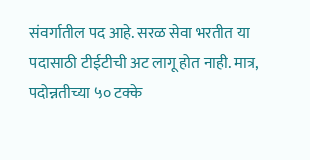संवर्गातील पद आहे. सरळ सेवा भरतीत या पदासाठी टीईटीची अट लागू होत नाही. मात्र, पदोन्नतीच्या ५० टक्के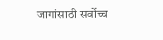जागांसाठी सर्वोच्च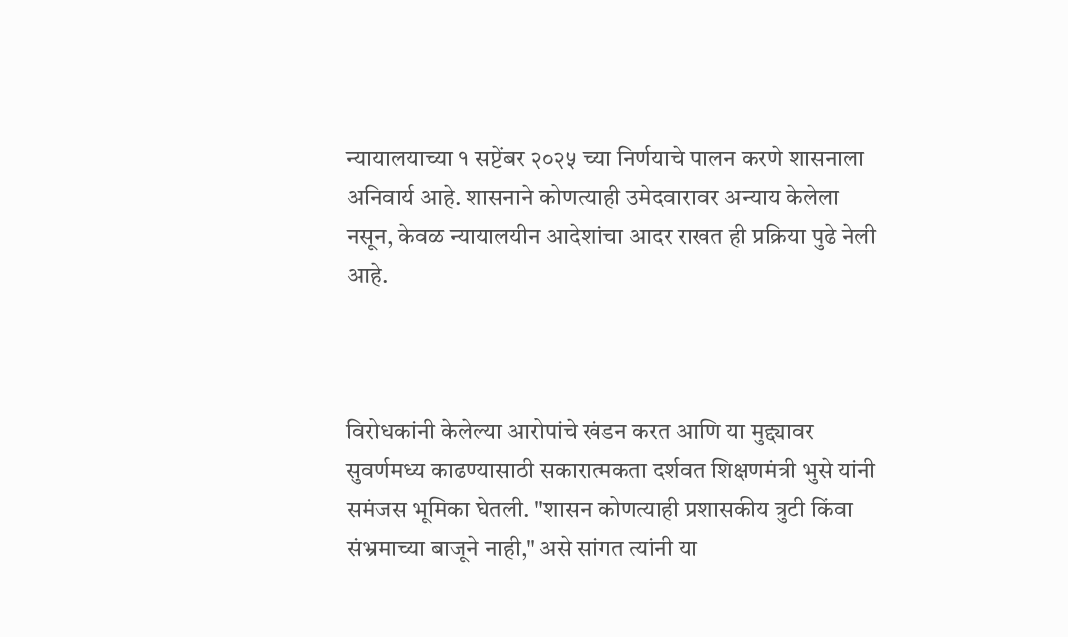न्यायालयाच्या १ सप्टेंबर २०२५ च्या निर्णयाचे पालन करणे शासनाला अनिवार्य आहे. शासनाने कोणत्याही उमेदवारावर अन्याय केलेला नसून, केवळ न्यायालयीन आदेशांचा आदर राखत ही प्रक्रिया पुढे नेली आहे.



विरोधकांनी केलेल्या आरोपांचे खंडन करत आणि या मुद्द्यावर सुवर्णमध्य काढण्यासाठी सकारात्मकता दर्शवत शिक्षणमंत्री भुसे यांनी समंजस भूमिका घेतली. "शासन कोणत्याही प्रशासकीय त्रुटी किंवा संभ्रमाच्या बाजूने नाही," असे सांगत त्यांनी या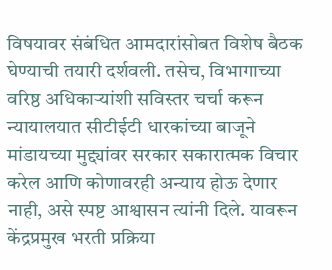विषयावर संबंधित आमदारांसोबत विशेष बैठक घेण्याची तयारी दर्शवली. तसेच, विभागाच्या वरिष्ठ अधिकाऱ्यांशी सविस्तर चर्चा करून न्यायालयात सीटीईटी धारकांच्या बाजूने मांडायच्या मुद्द्यांवर सरकार सकारात्मक विचार करेल आणि कोणावरही अन्याय होऊ देणार नाही, असे स्पष्ट आश्वासन त्यांनी दिले. यावरून केंद्रप्रमुख भरती प्रक्रिया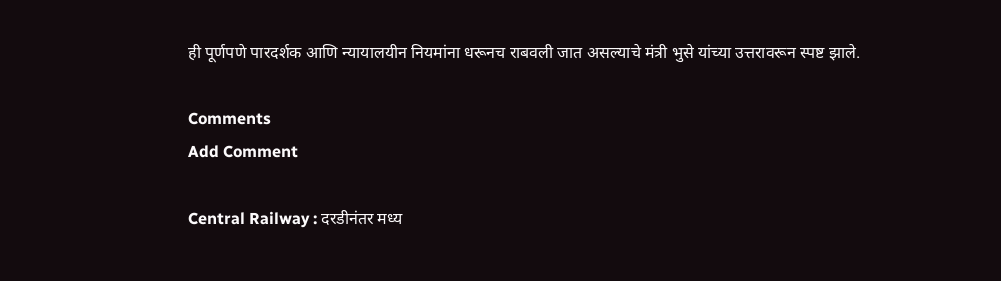ही पूर्णपणे पारदर्शक आणि न्यायालयीन नियमांना धरूनच राबवली जात असल्याचे मंत्री भुसे यांच्या उत्तरावरून स्पष्ट झाले.

Comments
Add Comment

Central Railway : दरडीनंतर मध्य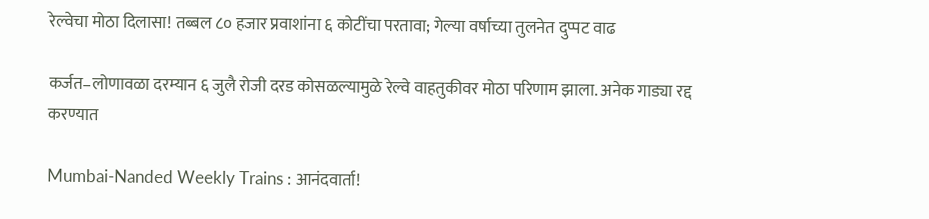रेल्वेचा मोठा दिलासा! तब्बल ८० हजार प्रवाशांना ६ कोटींचा परतावा; गेल्या वर्षाच्या तुलनेत दुप्पट वाढ

कर्जत–लोणावळा दरम्यान ६ जुलै रोजी दरड कोसळल्यामुळे रेल्वे वाहतुकीवर मोठा परिणाम झाला. अनेक गाड्या रद्द करण्यात

Mumbai-Nanded Weekly Trains : आनंदवार्ता!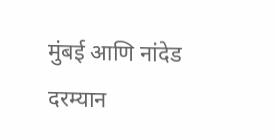मुंबई आणि नांदेड दरम्यान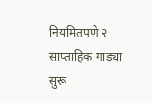नियमितपणे २ साप्ताहिक गाड्या सुरू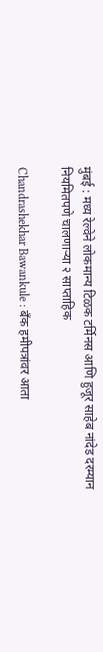मुंबई : मध्य रेल्वेने लोकमान्य टिळक टर्मिनस आणि हुजूर साहेब नांदेड दरम्यान नियमितपणे चालणाऱ्या २ साप्ताहिक

Chandrashekhar Bawankule : बँक हमीपत्रांवर आता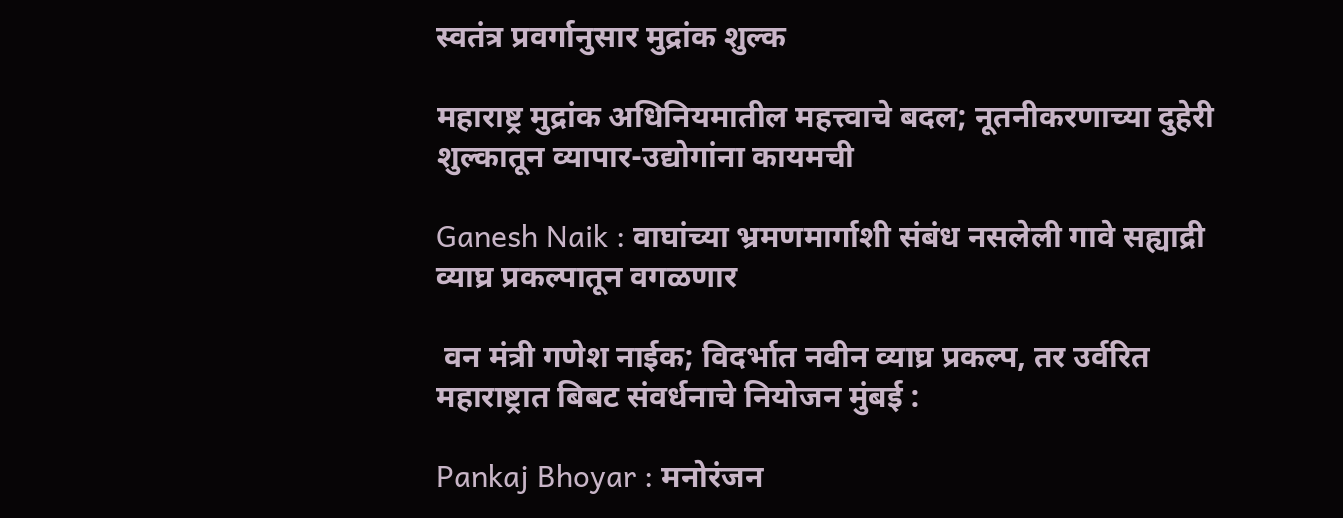स्वतंत्र प्रवर्गानुसार मुद्रांक शुल्क

महाराष्ट्र मुद्रांक अधिनियमातील महत्त्वाचे बदल; नूतनीकरणाच्या दुहेरी शुल्कातून व्यापार-उद्योगांना कायमची

Ganesh Naik : वाघांच्या भ्रमणमार्गाशी संबंध नसलेली गावे सह्याद्री व्याघ्र प्रकल्पातून वगळणार

 वन मंत्री गणेश नाईक; विदर्भात नवीन व्याघ्र प्रकल्प, तर उर्वरित महाराष्ट्रात बिबट संवर्धनाचे नियोजन मुंबई :

Pankaj Bhoyar : मनोरंजन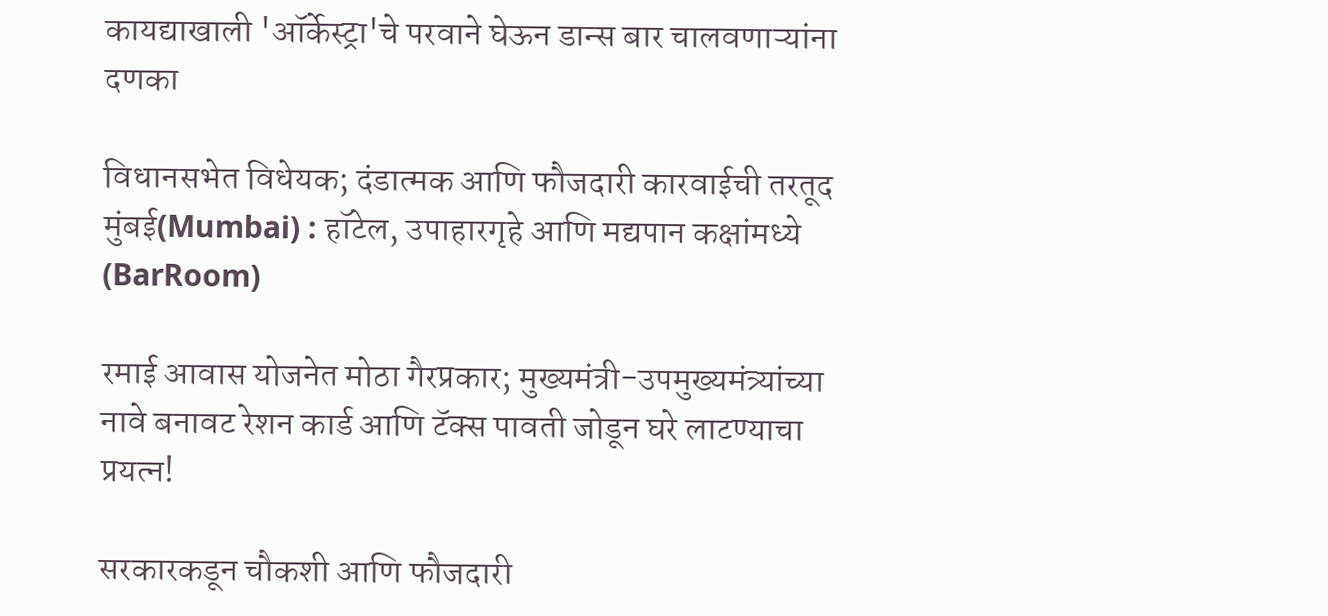कायद्याखाली 'ऑर्केस्ट्रा'चे परवाने घेऊन डान्स बार चालवणाऱ्यांना दणका

विधानसभेत विधेयक; दंडात्मक आणि फौजदारी कारवाईची तरतूद मुंबई(Mumbai) : हॉटेल, उपाहारगृहे आणि मद्यपान कक्षांमध्ये (BarRoom)

रमाई आवास योजनेत मोठा गैरप्रकार; मुख्यमंत्री-उपमुख्यमंत्र्यांच्या नावे बनावट रेशन कार्ड आणि टॅक्स पावती जोडून घरे लाटण्याचा प्रयत्न!

सरकारकडून चौकशी आणि फौजदारी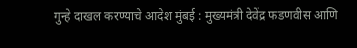गुन्हे दाखल करण्याचे आदेश मुंबई : मुख्यमंत्री देवेंद्र फडणवीस आणि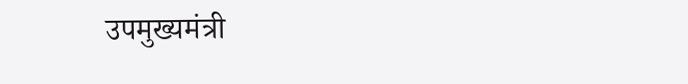उपमुख्यमंत्री